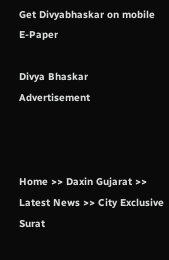Get Divyabhaskar on mobile   E-Paper

Divya Bhaskar
Advertisement



Home >> Daxin Gujarat >> Latest News >> City Exclusive Surat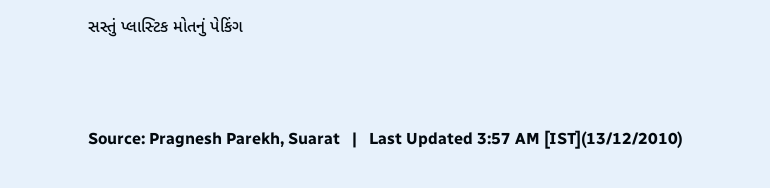સસ્તું પ્લાસ્ટિક મોતનું પેકિંગ


Source: Pragnesh Parekh, Suarat   |   Last Updated 3:57 AM [IST](13/12/2010)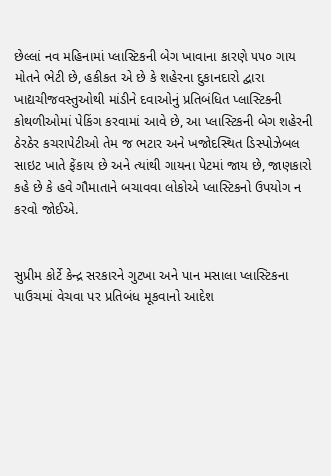છેલ્લાં નવ મહિનામાં પ્લાસ્ટિકની બેગ ખાવાના કારણે ૫૫૦ ગાય મોતને ભેટી છે, હકીકત એ છે કે શહેરના દુકાનદારો દ્વારા ખાદ્યચીજવસ્તુઓથી માંડીને દવાઓનું પ્રતિબંધિત પ્લાસ્ટિકની કોથળીઓમાં પેકિંગ કરવામાં આવે છે, આ પ્લાસ્ટિકની બેગ શહેરની ઠેરઠેર કચરાપેટીઓ તેમ જ ભટાર અને ખજોદસ્થિત ડિસ્પોઝેબલ સાઇટ ખાતે ફેંકાય છે અને ત્યાંથી ગાયના પેટમાં જાય છે, જાણકારો કહે છે કે હવે ગૌમાતાને બચાવવા લોકોએ પ્લાસ્ટિકનો ઉપયોગ ન કરવો જોઈએ.


સુપ્રીમ કોર્ટે કેન્દ્ર સરકારને ગુટખા અને પાન મસાલા પ્લાસ્ટિકના પાઉચમાં વેચવા પર પ્રતિબંધ મૂકવાનો આદેશ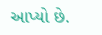આપ્યો છે.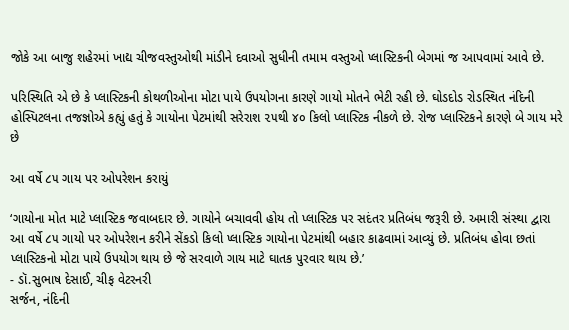જોકે આ બાજુ શહેરમાં ખાદ્ય ચીજવસ્તુઓથી માંડીને દવાઓ સુધીની તમામ વસ્તુઓ પ્લાસ્ટિકની બેગમાં જ આપવામાં આવે છે.

પરિસ્થિતિ એ છે કે પ્લાસ્ટિકની કોથળીઓના મોટા પાયે ઉપયોગના કારણે ગાયો મોતને ભેટી રહી છે. ઘોડદોડ રોડસ્થિત નંદિની હોસ્પિટલના તજજ્ઞોએ કહ્યું હતું કે ગાયોના પેટમાંથી સરેરાશ ૨૫થી ૪૦ કિલો પ્લાસ્ટિક નીકળે છે. રોજ પ્લાસ્ટિકને કારણે બે ગાય મરે છે

આ વર્ષે ૮૫ ગાય પર ઓપરેશન કરાયું

‘ગાયોના મોત માટે પ્લાસ્ટિક જવાબદાર છે. ગાયોને બચાવવી હોય તો પ્લાસ્ટિક પર સદંતર પ્રતિબંધ જરૂરી છે. અમારી સંસ્થા દ્વારા આ વર્ષે ૮૫ ગાયો પર ઓપરેશન કરીને સેંકડો કિલો પ્લાસ્ટિક ગાયોના પેટમાંથી બહાર કાઢવામાં આવ્યું છે. પ્રતિબંધ હોવા છતાં પ્લાસ્ટિકનો મોટા પાયે ઉપયોગ થાય છે જે સરવાળે ગાય માટે ઘાતક પુરવાર થાય છે.’
- ડૉ.સુભાષ દેસાઈ, ચીફ વેટરનરી
સર્જન, નંદિની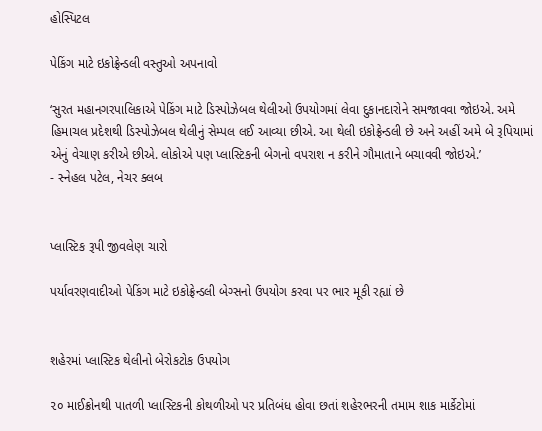હોસ્પિટલ

પેકિંગ માટે ઇકોફ્રેન્ડલી વસ્તુઓ અપનાવો

‘સુરત મહાનગરપાલિકાએ પેકિંગ માટે ડિસ્પોઝેબલ થેલીઓ ઉપયોગમાં લેવા દુકાનદારોને સમજાવવા જોઇએ. અમે હિમાચલ પ્રદેશથી ડિસ્પોઝેબલ થેલીનું સેમ્પલ લઈ આવ્યા છીએ. આ થેલી ઇકોફ્રેન્ડલી છે અને અહીં અમે બે રૂપિયામાં એનું વેચાણ કરીએ છીએ. લોકોએ પણ પ્લાસ્ટિકની બેગનો વપરાશ ન કરીને ગૌમાતાને બચાવવી જોઇએ.’
- સ્નેહલ પટેલ, નેચર ક્લબ


પ્લાસ્ટિક રૂપી જીવલેણ ચારો

પર્યાવરણવાદીઓ પેકિંગ માટે ઇકોફ્રેન્ડલી બેગ્સનો ઉપયોગ કરવા પર ભાર મૂકી રહ્યાં છે


શહેરમાં પ્લાસ્ટિક થેલીનો બેરોકટોક ઉપયોગ

૨૦ માઈક્રોનથી પાતળી પ્લાસ્ટિકની કોથળીઓ પર પ્રતિબંધ હોવા છતાં શહેરભરની તમામ શાક માર્કેટોમાં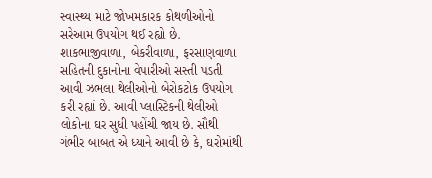સ્વાસ્થ્ય માટે જોખમકારક કોથળીઓનો સરેઆમ ઉપયોગ થઈ રહ્યો છે. શાકભાજીવાળા, બેકરીવાળા, ફરસાણવાળા સહિતની દુકાનોના વેપારીઓ સસ્તી પડતી આવી ઝભલા થેલીઓનો બેરોકટોક ઉપયોગ કરી રહ્યાં છે. આવી પ્લાસ્ટિકની થેલીઓ લોકોના ઘર સુધી પહોંચી જાય છે. સૌથી ગંભીર બાબત એ ધ્યાને આવી છે કે, ઘરોમાંથી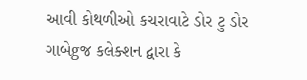આવી કોથળીઓ કચરાવાટે ડોર ટુ ડોર ગાબેgજ કલેક્શન દ્વારા કે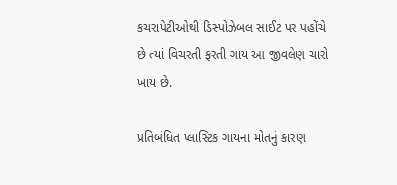કચરાપેટીઓથી ડિસ્પોઝેબલ સાઈટ પર પહોંચે છે ત્યાં વિચરતી ફરતી ગાય આ જીવલેણ ચારો ખાય છે.

પ્રતિબંધિત પ્લાસ્ટિક ગાયના મોતનું કારણ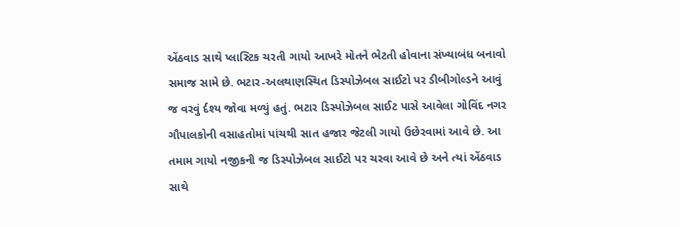એંઠવાડ સાથે પ્લાસ્ટિક ચરતી ગાયો આખરે મોતને ભેટતી હોવાના સંખ્યાબંધ બનાવો સમાજ સામે છે. ભટાર-અલથાણસ્થિત ડિસ્પોઝેબલ સાઈટો પર ડીબીગોલ્ડને આવું જ વરવું ર્દશ્ય જોવા મળ્યું હતું. ભટાર ડિસ્પોઝેબલ સાઈટ પાસે આવેલા ગોવિંદ નગર ગૌપાલકોની વસાહતોમાં પાંચથી સાત હજાર જેટલી ગાયો ઉછેરવામાં આવે છે. આ તમામ ગાયો નજીકની જ ડિસ્પોઝેબલ સાઈટો પર ચરવા આવે છે અને ત્યાં એંઠવાડ સાથે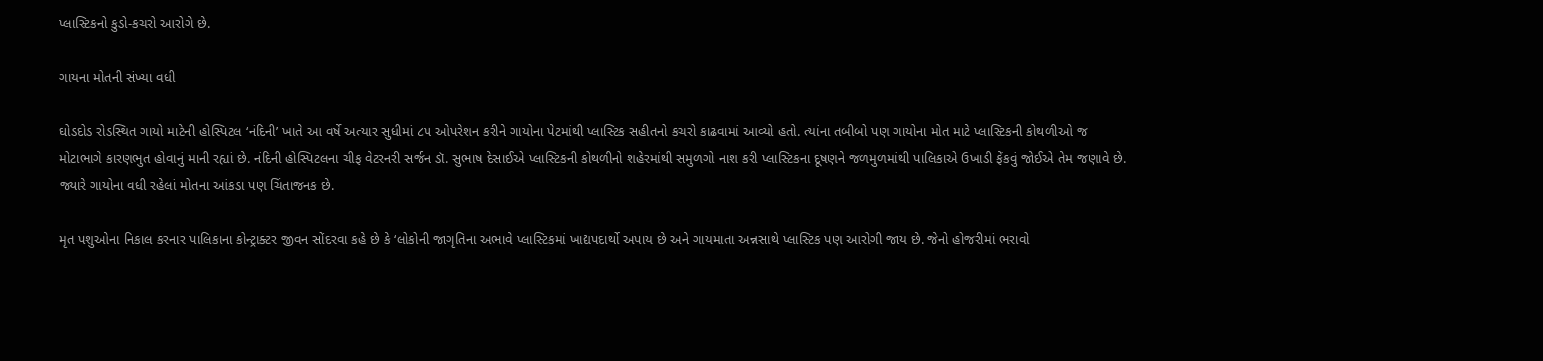પ્લાસ્ટિકનો કુડો-કચરો આરોગે છે.

ગાયના મોતની સંખ્યા વધી

ઘોડદોડ રોડસ્થિત ગાયો માટેની હોસ્પિટલ ‘નંદિની’ ખાતે આ વર્ષે અત્યાર સુધીમાં ૮૫ ઓપરેશન કરીને ગાયોના પેટમાંથી પ્લાસ્ટિક સહીતનો કચરો કાઢવામાં આવ્યો હતો. ત્યાંના તબીબો પણ ગાયોના મોત માટે પ્લાસ્ટિકની કોથળીઓ જ મોટાભાગે કારણભુત હોવાનું માની રહ્યાં છે. નંદિની હોસ્પિટલના ચીફ વેટરનરી સર્જન ડૉ. સુભાષ દેસાઈએ પ્લાસ્ટિકની કોથળીનો શહેરમાંથી સમુળગો નાશ કરી પ્લાસ્ટિકના દૂષણને જળમુળમાંથી પાલિકાએ ઉખાડી ફેંકવું જોઈએ તેમ જણાવે છે. જ્યારે ગાયોના વધી રહેલાં મોતના આંકડા પણ ચિંતાજનક છે.

મૃત પશુઓના નિકાલ કરનાર પાલિકાના કોન્ટ્રાક્ટર જીવન સોંદરવા કહે છે કે ‘લોકોની જાગૃતિના અભાવે પ્લાસ્ટિકમાં ખાદ્યપદાર્થો અપાય છે અને ગાયમાતા અન્નસાથે પ્લાસ્ટિક પણ આરોગી જાય છે. જેનો હોજરીમાં ભરાવો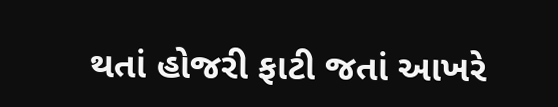થતાં હોજરી ફાટી જતાં આખરે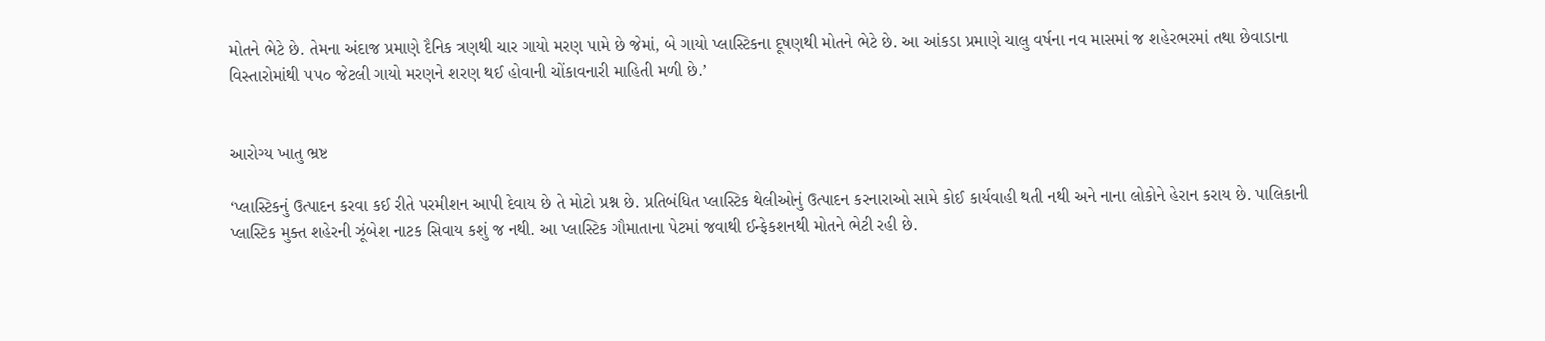મોતને ભેટે છે. તેમના અંદાજ પ્રમાણે દૈનિક ત્રણથી ચાર ગાયો મરણ પામે છે જેમાં, બે ગાયો પ્લાસ્ટિકના દૂષણથી મોતને ભેટે છે. આ આંકડા પ્રમાણે ચાલુ વર્ષના નવ માસમાં જ શહેરભરમાં તથા છેવાડાના વિસ્તારોમાંથી ૫૫૦ જેટલી ગાયો મરણને શરણ થઈ હોવાની ચોંકાવનારી માહિતી મળી છે.’


આરોગ્ય ખાતુ ભ્રષ્ટ

‘પ્લાસ્ટિકનું ઉત્પાદન કરવા કઈ રીતે પરમીશન આપી દેવાય છે તે મોટો પ્રશ્ન છે. પ્રતિબંધિત પ્લાસ્ટિક થેલીઓનું ઉત્પાદન કરનારાઓ સામે કોઈ કાર્યવાહી થતી નથી અને નાના લોકોને હેરાન કરાય છે. પાલિકાની પ્લાસ્ટિક મુક્ત શહેરની ઝૂંબેશ નાટક સિવાય કશું જ નથી. આ પ્લાસ્ટિક ગૌમાતાના પેટમાં જવાથી ઈન્ફેકશનથી મોતને ભેટી રહી છે.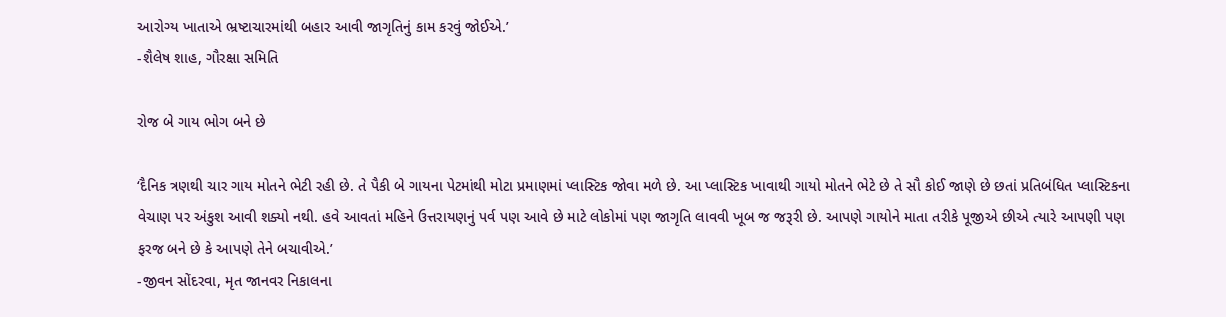આરોગ્ય ખાતાએ ભ્રષ્ટાચારમાંથી બહાર આવી જાગૃતિનું કામ કરવું જોઈએ.’
-શૈલેષ શાહ, ગૌરક્ષા સમિતિ

રોજ બે ગાય ભોગ બને છે

‘દૈનિક ત્રણથી ચાર ગાય મોતને ભેટી રહી છે. તે પૈકી બે ગાયના પેટમાંથી મોટા પ્રમાણમાં પ્લાસ્ટિક જોવા મળે છે. આ પ્લાસ્ટિક ખાવાથી ગાયો મોતને ભેટે છે તે સૌ કોઈ જાણે છે છતાં પ્રતિબંધિત પ્લાસ્ટિકના વેચાણ પર અંકુશ આવી શક્યો નથી. હવે આવતાં મહિને ઉત્તરાયણનું પર્વ પણ આવે છે માટે લોકોમાં પણ જાગૃતિ લાવવી ખૂબ જ જરૂરી છે. આપણે ગાયોને માતા તરીકે પૂજીએ છીએ ત્યારે આપણી પણ ફરજ બને છે કે આપણે તેને બચાવીએ.’
-જીવન સોંદરવા, મૃત જાનવર નિકાલના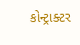કોન્ટ્રાક્ટર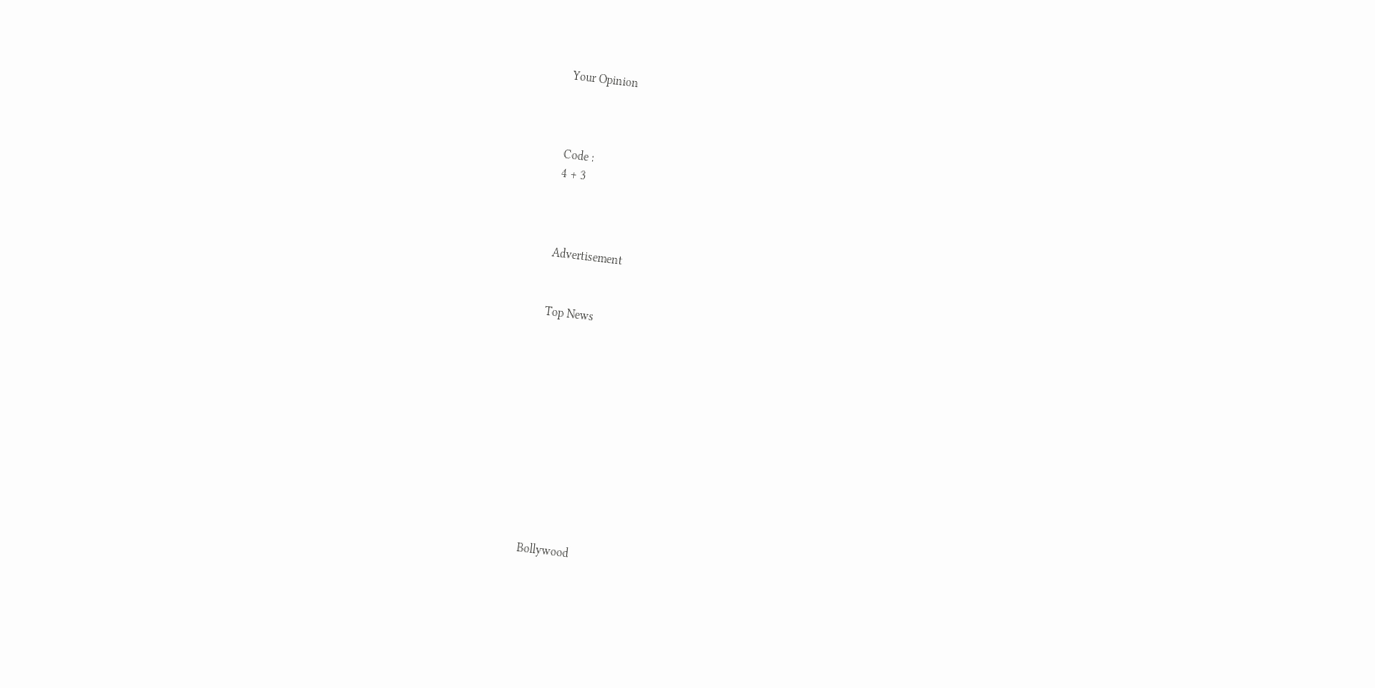Your Opinion



Code :
4 + 3



Advertisement


Top News











Bollywood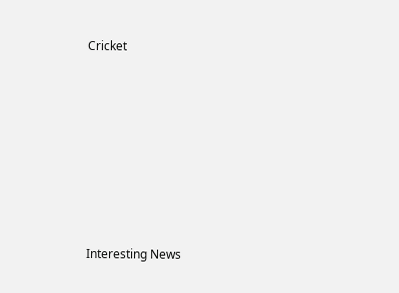Cricket











Interesting News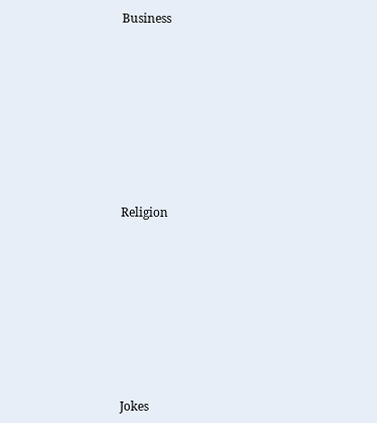Business











Religion











Jokes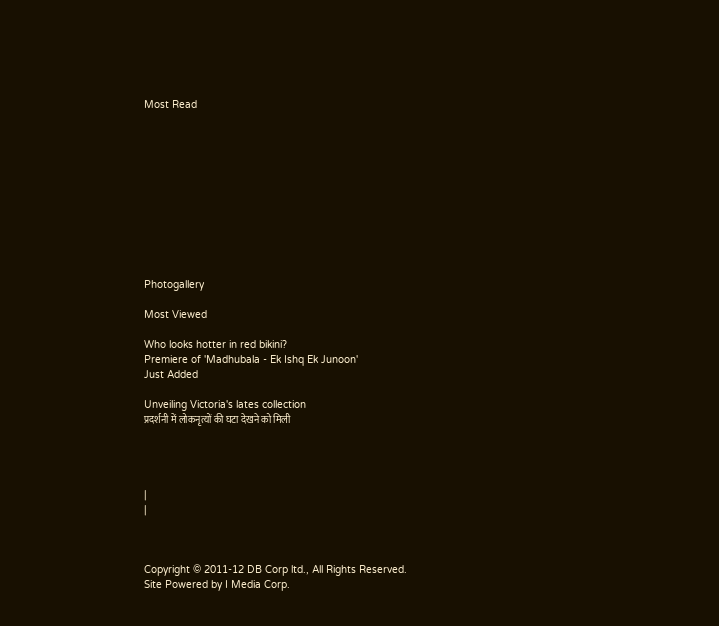Most Read











Photogallery

Most Viewed

Who looks hotter in red bikini?
Premiere of 'Madhubala - Ek Ishq Ek Junoon'
Just Added

Unveiling Victoria's lates collection
प्रदर्शनी में लोकनृत्यों की घटा देखने को मिली




|
|



Copyright © 2011-12 DB Corp ltd., All Rights Reserved.
Site Powered by I Media Corp.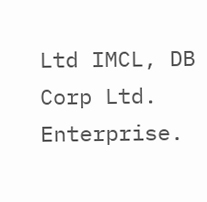Ltd IMCL, DB Corp Ltd. Enterprise.